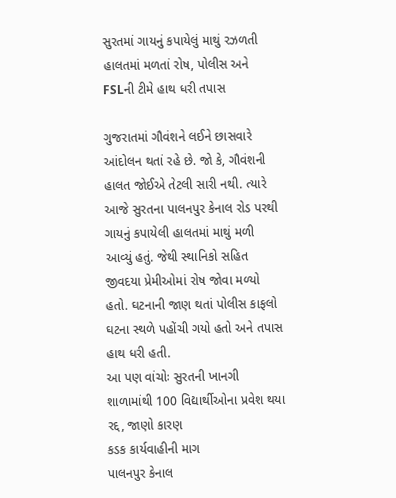સુરતમાં ગાયનું કપાયેલું માથું રઝળતી હાલતમાં મળતાં રોષ, પોલીસ અને FSLની ટીમે હાથ ધરી તપાસ

ગુજરાતમાં ગૌવંશને લઈને છાસવારે આંદોલન થતાં રહે છે. જો કે, ગૌવંશની હાલત જોઈએ તેટલી સારી નથી. ત્યારે આજે સુરતના પાલનપુર કેનાલ રોડ પરથી ગાયનું કપાયેલી હાલતમાં માથું મળી આવ્યું હતું. જેથી સ્થાનિકો સહિત જીવદયા પ્રેમીઓમાં રોષ જોવા મળ્યો હતો. ઘટનાની જાણ થતાં પોલીસ કાફલો ઘટના સ્થળે પહોંચી ગયો હતો અને તપાસ હાથ ધરી હતી.
આ પણ વાંચોઃ સુરતની ખાનગી શાળામાંથી 100 વિદ્યાર્થીઓના પ્રવેશ થયા રદ્દ, જાણો કારણ
કડક કાર્યવાહીની માગ
પાલનપુર કેનાલ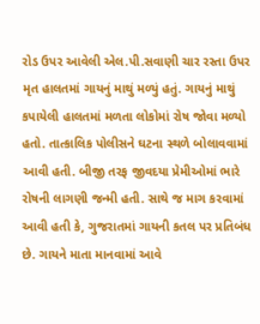રોડ ઉપર આવેલી એલ.પી.સવાણી ચાર રસ્તા ઉપર મૃત હાલતમાં ગાયનું માથું મળ્યું હતું. ગાયનું માથું કપાયેલી હાલતમાં મળતા લોકોમાં રોષ જોવા મળ્યો હતો. તાત્કાલિક પોલીસને ઘટના સ્થળે બોલાવવામાં આવી હતી. બીજી તરફ જીવદયા પ્રેમીઓમાં ભારે રોષની લાગણી જન્મી હતી. સાથે જ માગ કરવામાં આવી હતી કે, ગુજરાતમાં ગાયની કતલ પર પ્રતિબંધ છે. ગાયને માતા માનવામાં આવે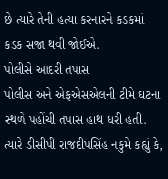છે ત્યારે તેની હત્યા કરનારને કડકમાં કડક સજા થવી જોઈએ.
પોલીસે આદરી તપાસ
પોલીસ અને એફએસએલની ટીમે ઘટના સ્થળે પહોંચી તપાસ હાથ ધરી હતી. ત્યારે ડીસીપી રાજદીપસિંહ નકુમે કહ્યું કે,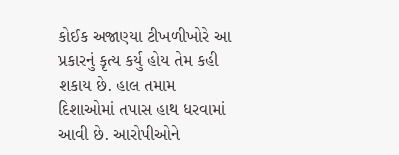કોઈક અજાણ્યા ટીખળીખોરે આ પ્રકારનું કૃત્ય કર્યુ હોય તેમ કહી શકાય છે. હાલ તમામ દિશાઓમાં તપાસ હાથ ધરવામાં આવી છે. આરોપીઓને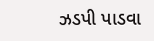ઝડપી પાડવા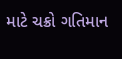માટે ચક્રો ગતિમાન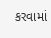કરવામાં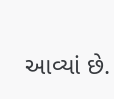આવ્યાં છે.